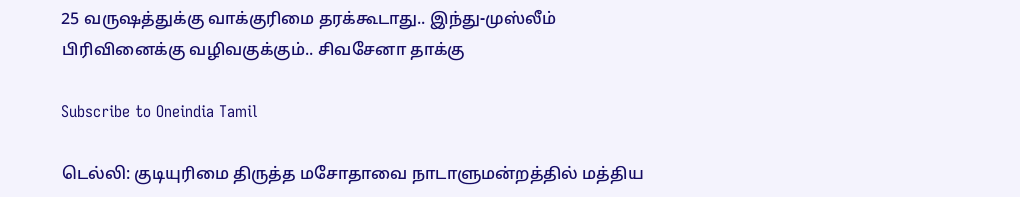25 வருஷத்துக்கு வாக்குரிமை தரக்கூடாது.. இந்து-முஸ்லீம் பிரிவினைக்கு வழிவகுக்கும்.. சிவசேனா தாக்கு

Subscribe to Oneindia Tamil

டெல்லி: குடியுரிமை திருத்த மசோதாவை நாடாளுமன்றத்தில் மத்திய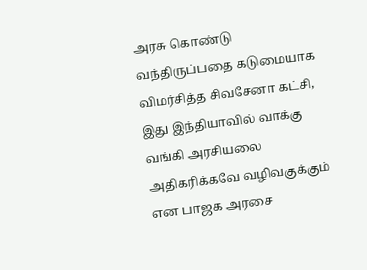அரசு கொண்டு வந்திருப்பதை கடுமையாக விமர்சித்த சிவசேனா கட்சி, இது இந்தியாவில் வாக்கு வங்கி அரசியலை அதிகரிக்கவே வழிவகுக்கும் என பாஜக அரசை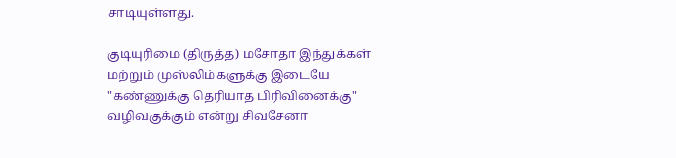சாடியுள்ளது.

குடியுரிமை (திருத்த) மசோதா இந்துக்கள் மற்றும் முஸ்லிம்களுக்கு இடையே "கண்ணுக்கு தெரியாத பிரிவினைக்கு" வழிவகுக்கும் என்று சிவசேனா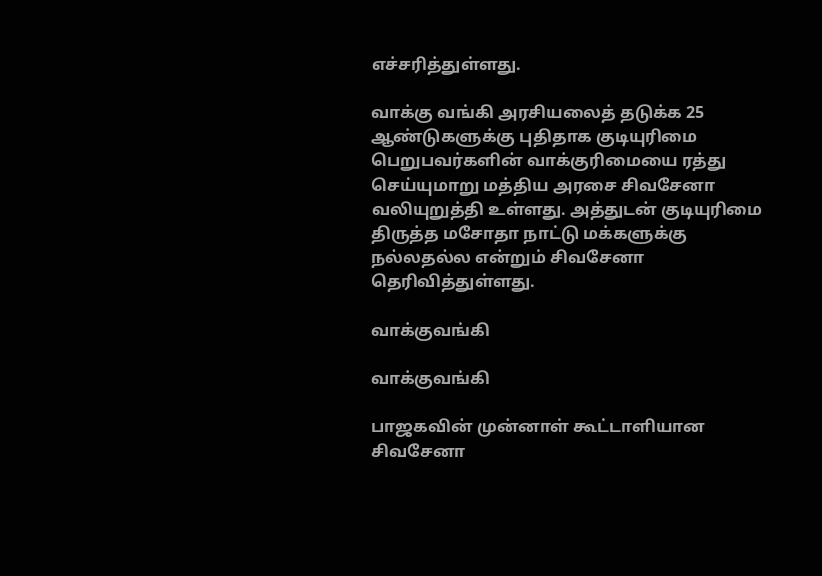எச்சரித்துள்ளது.

வாக்கு வங்கி அரசியலைத் தடுக்க 25 ஆண்டுகளுக்கு புதிதாக குடியுரிமை பெறுபவர்களின் வாக்குரிமையை ரத்து செய்யுமாறு மத்திய அரசை சிவசேனா வலியுறுத்தி உள்ளது. அத்துடன் குடியுரிமை திருத்த மசோதா நாட்டு மக்களுக்கு நல்லதல்ல என்றும் சிவசேனா தெரிவித்துள்ளது.

வாக்குவங்கி

வாக்குவங்கி

பாஜகவின் முன்னாள் கூட்டாளியான சிவசேனா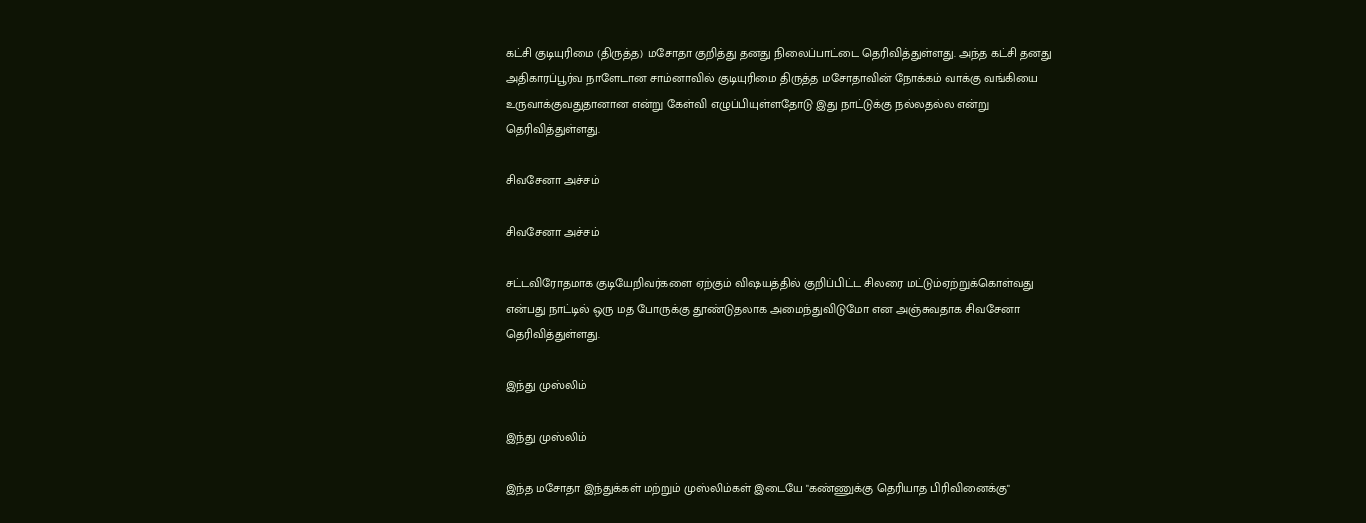கட்சி குடியுரிமை (திருத்த) மசோதா குறித்து தனது நிலைப்பாட்டை தெரிவித்துள்ளது. அந்த கட்சி தனது அதிகாரப்பூர்வ நாளேடான சாம்னாவில் குடியுரிமை திருத்த மசோதாவின் நோக்கம் வாக்கு வங்கியை உருவாக்குவதுதானான என்று கேள்வி எழுப்பியுள்ளதோடு இது நாட்டுக்கு நல்லதல்ல என்று தெரிவித்துள்ளது.

சிவசேனா அச்சம்

சிவசேனா அச்சம்

சட்டவிரோதமாக குடியேறிவர்களை ஏற்கும் விஷயத்தில் குறிப்பிட்ட சிலரை மட்டும்ஏற்றுக்கொள்வது என்பது நாட்டில் ஒரு மத போருக்கு தூண்டுதலாக அமைந்துவிடுமோ என அஞ்சுவதாக சிவசேனா தெரிவித்துள்ளது.

இந்து முஸ்லிம்

இந்து முஸ்லிம்

இந்த மசோதா இந்துக்கள் மற்றும் முஸ்லிம்கள் இடையே "கண்ணுக்கு தெரியாத பிரிவினைக்கு"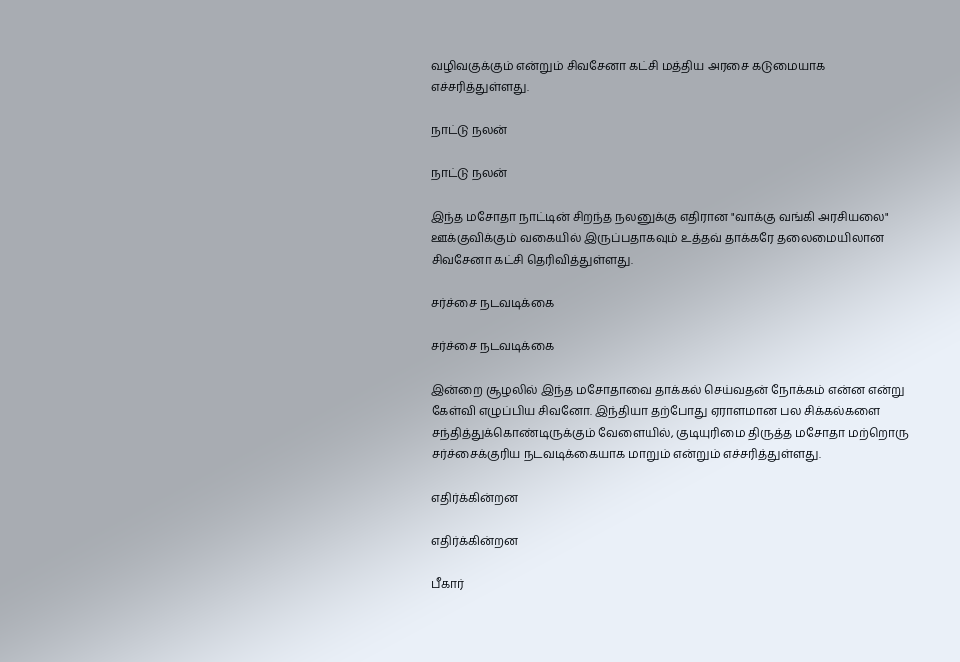வழிவகுக்கும் என்றும் சிவசேனா கட்சி மத்திய அரசை கடுமையாக எச்சரித்துள்ளது.

நாட்டு நலன்

நாட்டு நலன்

இந்த மசோதா நாட்டின் சிறந்த நலனுக்கு எதிரான "வாக்கு வங்கி அரசியலை" ஊக்குவிக்கும் வகையில் இருப்பதாகவும் உத்தவ் தாக்கரே தலைமையிலான சிவசேனா கட்சி தெரிவித்துள்ளது.

சர்ச்சை நடவடிக்கை

சர்ச்சை நடவடிக்கை

இன்றை சூழலில் இந்த மசோதாவை தாக்கல் செய்வதன் நோக்கம் என்ன என்று கேள்வி எழுப்பிய சிவனோ. இந்தியா தற்போது ஏராளமான பல சிக்கல்களை சந்தித்துக்கொண்டிருக்கும் வேளையில், குடியுரிமை திருத்த மசோதா மற்றொரு சர்ச்சைக்குரிய நடவடிக்கையாக மாறும் என்றும் எச்சரித்துள்ளது.

எதிர்க்கின்றன

எதிர்க்கின்றன

பீகார்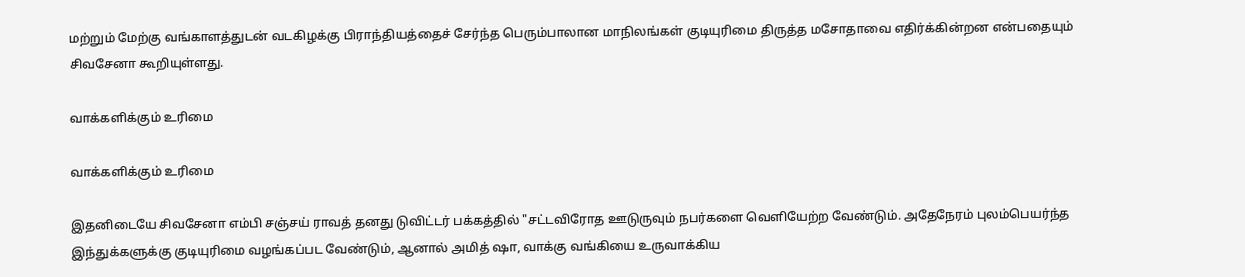மற்றும் மேற்கு வங்காளத்துடன் வடகிழக்கு பிராந்தியத்தைச் சேர்ந்த பெரும்பாலான மாநிலங்கள் குடியுரிமை திருத்த மசோதாவை எதிர்க்கின்றன என்பதையும் சிவசேனா கூறியுள்ளது.

வாக்களிக்கும் உரிமை

வாக்களிக்கும் உரிமை

இதனிடையே சிவசேனா எம்பி சஞ்சய் ராவத் தனது டுவிட்டர் பக்கத்தில் "சட்டவிரோத ஊடுருவும் நபர்களை வெளியேற்ற வேண்டும். அதேநேரம் புலம்பெயர்ந்த இந்துக்களுக்கு குடியுரிமை வழங்கப்பட வேண்டும், ஆனால் அமித் ஷா, வாக்கு வங்கியை உருவாக்கிய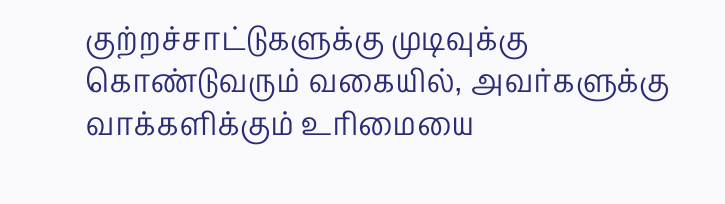குற்றச்சாட்டுகளுக்கு முடிவுக்கு கொண்டுவரும் வகையில், அவர்களுக்கு வாக்களிக்கும் உரிமையை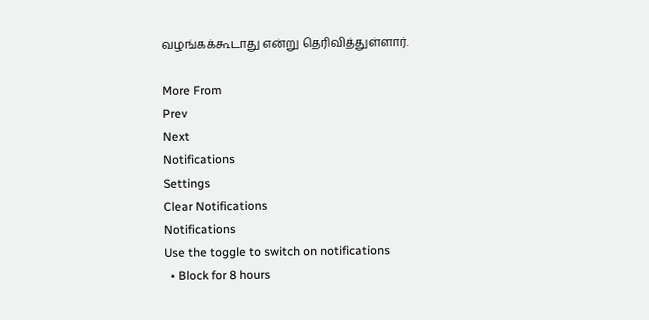வழங்கக்கூடாது என்று தெரிவித்துள்ளார்.

More From
Prev
Next
Notifications
Settings
Clear Notifications
Notifications
Use the toggle to switch on notifications
  • Block for 8 hours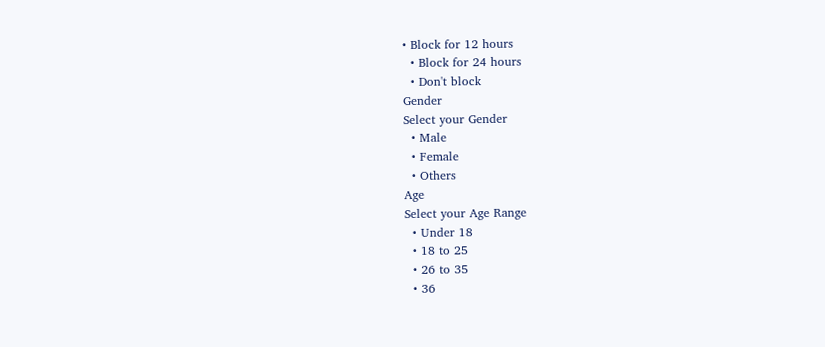• Block for 12 hours
  • Block for 24 hours
  • Don't block
Gender
Select your Gender
  • Male
  • Female
  • Others
Age
Select your Age Range
  • Under 18
  • 18 to 25
  • 26 to 35
  • 36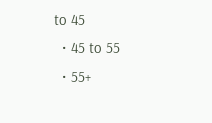to 45
  • 45 to 55
  • 55+